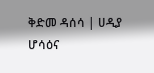ቅድመ ዳሰሳ | ሀዲያ ሆሳዕና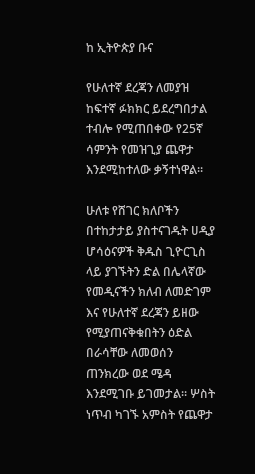ከ ኢትዮጵያ ቡና

የሁለተኛ ደረጃን ለመያዝ ከፍተኛ ፉክክር ይደረግበታል ተብሎ የሚጠበቀው የ25ኛ ሳምንት የመዝጊያ ጨዋታ እንደሚከተለው ቃኝተነዋል።

ሁለቱ የሸገር ክለቦችን በተከታታይ ያስተናገዱት ሀዲያ ሆሳዕናዎች ቅዱስ ጊዮርጊስ ላይ ያገኙትን ድል በሌላኛው የመዲናችን ክለብ ለመድገም እና የሁለተኛ ደረጃን ይዘው የሚያጠናቅቁበትን ዕድል በራሳቸው ለመወሰን ጠንክረው ወደ ሜዳ እንደሚገቡ ይገመታል። ሦስት ነጥብ ካገኙ አምስት የጨዋታ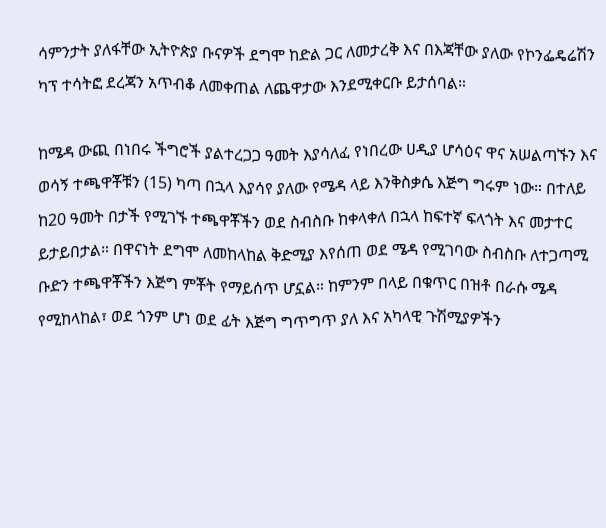ሳምንታት ያለፋቸው ኢትዮጵያ ቡናዎች ደግሞ ከድል ጋር ለመታረቅ እና በእጃቸው ያለው የኮንፌዴሬሽን ካፕ ተሳትፎ ደረጃን አጥብቆ ለመቀጠል ለጨዋታው እንደሚቀርቡ ይታሰባል።

ከሜዳ ውጪ በነበሩ ችግሮች ያልተረጋጋ ዓመት እያሳለፈ የነበረው ሀዲያ ሆሳዕና ዋና አሠልጣኙን እና ወሳኝ ተጫዋቾቹን (15) ካጣ በኋላ እያሳየ ያለው የሜዳ ላይ እንቅስቃሴ እጅግ ግሩም ነው። በተለይ ከ20 ዓመት በታች የሚገኙ ተጫዋቾችን ወደ ስብስቡ ከቀላቀለ በኋላ ከፍተኛ ፍላጎት እና መታተር ይታይበታል። በዋናነት ደግሞ ለመከላከል ቅድሚያ እየሰጠ ወደ ሜዳ የሚገባው ስብስቡ ለተጋጣሚ ቡድን ተጫዋቾችን እጅግ ምቾት የማይሰጥ ሆኗል። ከምንም በላይ በቁጥር በዝቶ በራሱ ሜዳ የሚከላከል፣ ወደ ጎንም ሆነ ወደ ፊት እጅግ ግጥግጥ ያለ እና አካላዊ ጉሽሚያዎችን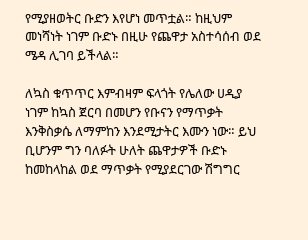የሚያዘወትር ቡድን እየሆነ መጥቷል። ከዚህም መነሻነት ነገም ቡድኑ በዚሁ የጨዋታ አስተሳሰብ ወደ ሜዳ ሊገባ ይችላል።

ለኳስ ቁጥጥር እምብዛም ፍላጎት የሌለው ሀዲያ ነገም ከኳስ ጀርባ በመሆን የቡናን የማጥቃት እንቅስቃሴ ለማምከን እንደሚታትር እሙን ነው። ይህ ቢሆንም ግን ባለፉት ሁለት ጨዋታዎች ቡድኑ ከመከላከል ወደ ማጥቃት የሚያደርገው ሽግግር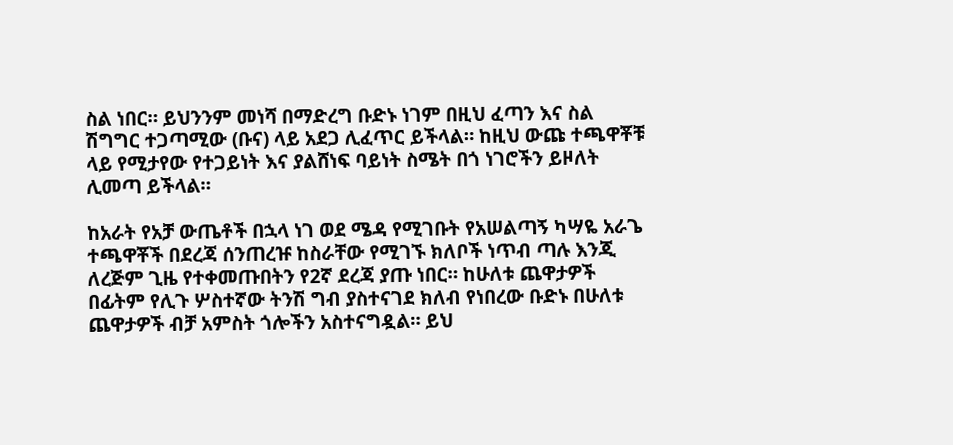ስል ነበር። ይህንንም መነሻ በማድረግ ቡድኑ ነገም በዚህ ፈጣን እና ስል ሽግግር ተጋጣሚው (ቡና) ላይ አደጋ ሊፈጥር ይችላል። ከዚህ ውጩ ተጫዋቾቹ ላይ የሚታየው የተጋይነት እና ያልሸነፍ ባይነት ስሜት በጎ ነገሮችን ይዞለት ሊመጣ ይችላል።

ከአራት የአቻ ውጤቶች በኋላ ነገ ወደ ሜዳ የሚገቡት የአሠልጣኝ ካሣዬ አራጌ ተጫዋቾች በደረጃ ሰንጠረዡ ከስራቸው የሚገኙ ክለቦች ነጥብ ጣሉ እንጂ ለረጅም ጊዜ የተቀመጡበትን የ2ኛ ደረጃ ያጡ ነበር። ከሁለቱ ጨዋታዎች በፊትም የሊጉ ሦስተኛው ትንሽ ግብ ያስተናገደ ክለብ የነበረው ቡድኑ በሁለቱ ጨዋታዎች ብቻ አምስት ጎሎችን አስተናግዷል። ይህ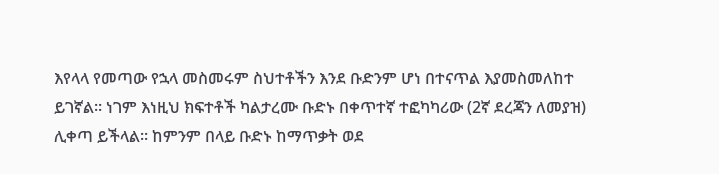እየላላ የመጣው የኋላ መስመሩም ስህተቶችን እንደ ቡድንም ሆነ በተናጥል እያመስመለከተ ይገኛል። ነገም እነዚህ ክፍተቶች ካልታረሙ ቡድኑ በቀጥተኛ ተፎካካሪው (2ኛ ደረጃን ለመያዝ) ሊቀጣ ይችላል። ከምንም በላይ ቡድኑ ከማጥቃት ወደ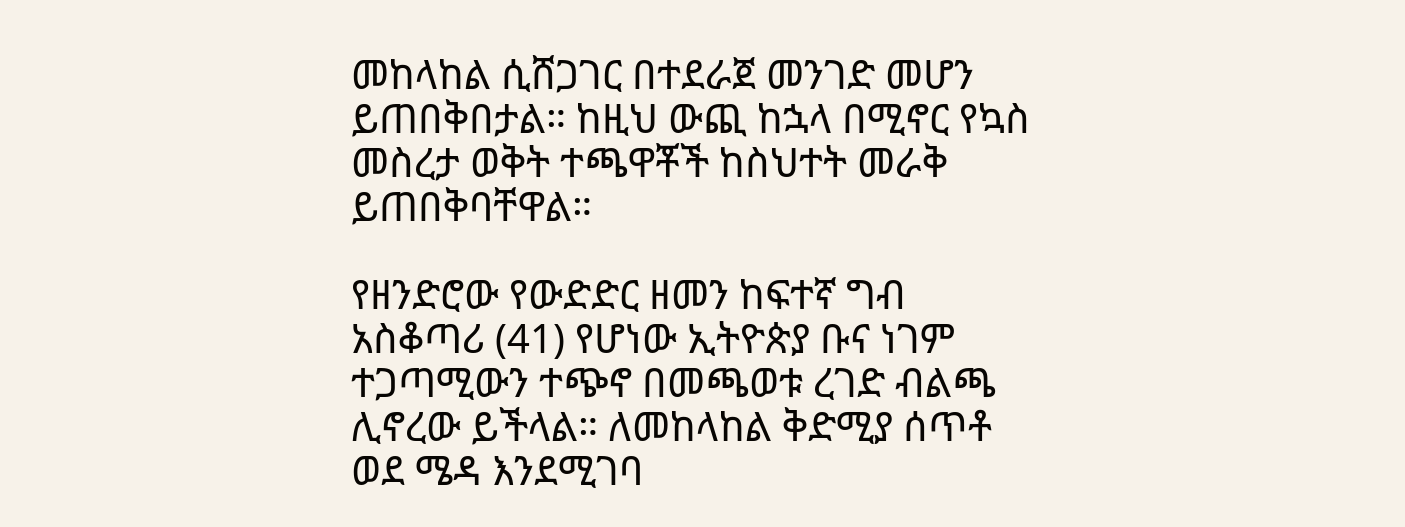መከላከል ሲሸጋገር በተደራጀ መንገድ መሆን ይጠበቅበታል። ከዚህ ውጪ ከኋላ በሚኖር የኳስ መስረታ ወቅት ተጫዋቾች ከስህተት መራቅ ይጠበቅባቸዋል።

የዘንድሮው የውድድር ዘመን ከፍተኛ ግብ አስቆጣሪ (41) የሆነው ኢትዮጵያ ቡና ነገም ተጋጣሚውን ተጭኖ በመጫወቱ ረገድ ብልጫ ሊኖረው ይችላል። ለመከላከል ቅድሚያ ሰጥቶ ወደ ሜዳ እንደሚገባ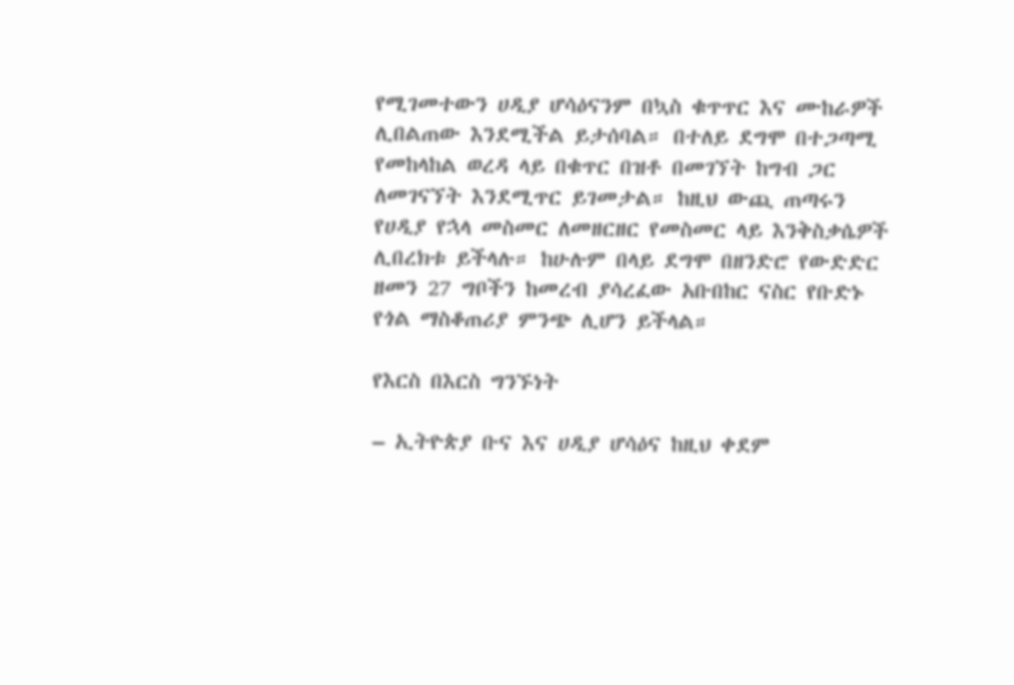የሚገመተውን ሀዲያ ሆሳዕናንም በኳስ ቁጥጥር እና ሙከራዎች ሊበልጠው እንደሚችል ይታሰባል። በተለይ ደግሞ በተጋጣሚ የመከላከል ወረዳ ላይ በቁጥር በዝቶ በመገኘት ከግብ ጋር ለመገናኘት እንደሚጥር ይገመታል። ከዚህ ውጪ ጠጣሩን የሀዲያ የኋላ መስመር ለመዘርዘር የመስመር ላይ እንቅስቃሴዎች ሊበረክቱ ይችላሉ። ከሁሉም በላይ ደግሞ በዘንድሮ የውድድር ዘመን 27 ግቦችን ከመረብ ያሳረፈው አቡበከር ናስር የቡድኑ የጎል ማስቆጠሪያ ምንጭ ሊሆን ይችላል።

የእርስ በእርስ ግንኙነት

– ኢትዮጵያ ቡና እና ሀዲያ ሆሳዕና ከዚህ ቀደም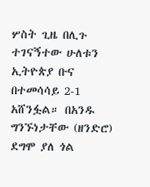ሦስት ጊዜ በሊጉ ተገናኝተው ሁለቱን ኢትዮጵያ ቡና በተመሳሳይ 2-1 አሸንፏል። በአንዱ ግንኙነታቸው (ዘንድሮ) ደግሞ ያለ ጎል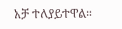አቻ ተለያይተዋል።